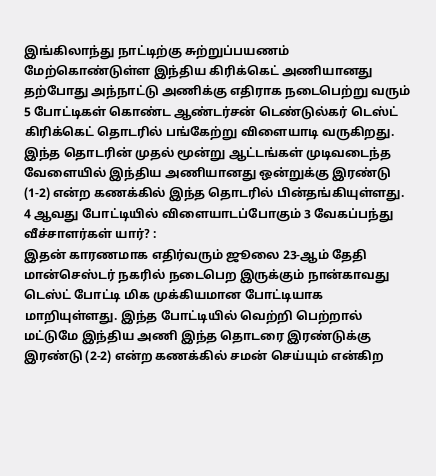இங்கிலாந்து நாட்டிற்கு சுற்றுப்பயணம் மேற்கொண்டுள்ள இந்திய கிரிக்கெட் அணியானது தற்போது அந்நாட்டு அணிக்கு எதிராக நடைபெற்று வரும் 5 போட்டிகள் கொண்ட ஆண்டர்சன் டெண்டுல்கர் டெஸ்ட் கிரிக்கெட் தொடரில் பங்கேற்று விளையாடி வருகிறது. இந்த தொடரின் முதல் மூன்று ஆட்டங்கள் முடிவடைந்த வேளையில் இந்திய அணியானது ஒன்றுக்கு இரண்டு (1-2) என்ற கணக்கில் இந்த தொடரில் பின்தங்கியுள்ளது.
4 ஆவது போட்டியில் விளையாடப்போகும் 3 வேகப்பந்து வீச்சாளர்கள் யார்? :
இதன் காரணமாக எதிர்வரும் ஜூலை 23-ஆம் தேதி மான்செஸ்டர் நகரில் நடைபெற இருக்கும் நான்காவது டெஸ்ட் போட்டி மிக முக்கியமான போட்டியாக மாறியுள்ளது. இந்த போட்டியில் வெற்றி பெற்றால் மட்டுமே இந்திய அணி இந்த தொடரை இரண்டுக்கு இரண்டு (2-2) என்ற கணக்கில் சமன் செய்யும் என்கிற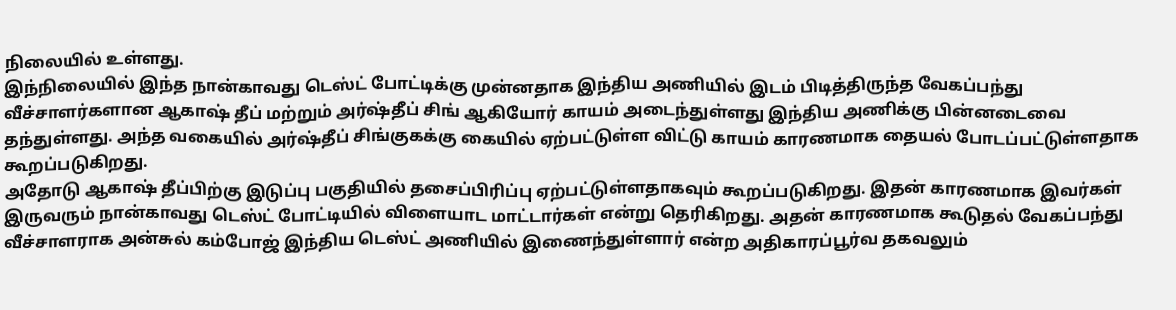நிலையில் உள்ளது.
இந்நிலையில் இந்த நான்காவது டெஸ்ட் போட்டிக்கு முன்னதாக இந்திய அணியில் இடம் பிடித்திருந்த வேகப்பந்து வீச்சாளர்களான ஆகாஷ் தீப் மற்றும் அர்ஷ்தீப் சிங் ஆகியோர் காயம் அடைந்துள்ளது இந்திய அணிக்கு பின்னடைவை தந்துள்ளது. அந்த வகையில் அர்ஷ்தீப் சிங்குகக்கு கையில் ஏற்பட்டுள்ள விட்டு காயம் காரணமாக தையல் போடப்பட்டுள்ளதாக கூறப்படுகிறது.
அதோடு ஆகாஷ் தீப்பிற்கு இடுப்பு பகுதியில் தசைப்பிரிப்பு ஏற்பட்டுள்ளதாகவும் கூறப்படுகிறது. இதன் காரணமாக இவர்கள் இருவரும் நான்காவது டெஸ்ட் போட்டியில் விளையாட மாட்டார்கள் என்று தெரிகிறது. அதன் காரணமாக கூடுதல் வேகப்பந்து வீச்சாளராக அன்சுல் கம்போஜ் இந்திய டெஸ்ட் அணியில் இணைந்துள்ளார் என்ற அதிகாரப்பூர்வ தகவலும்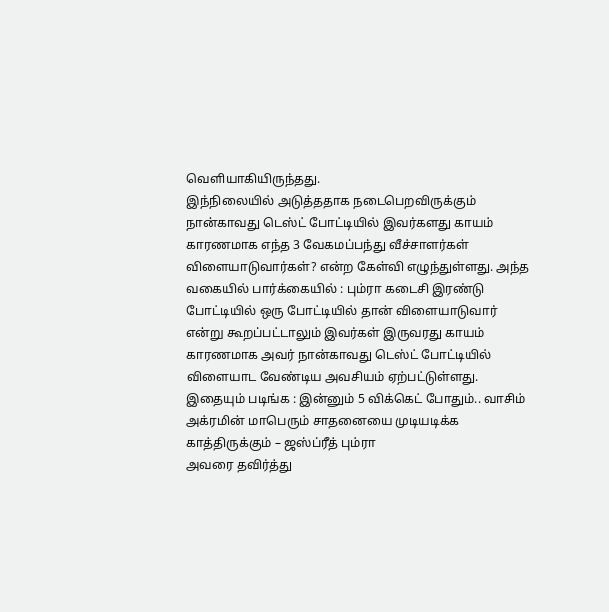வெளியாகியிருந்தது.
இந்நிலையில் அடுத்ததாக நடைபெறவிருக்கும் நான்காவது டெஸ்ட் போட்டியில் இவர்களது காயம் காரணமாக எந்த 3 வேகமப்பந்து வீச்சாளர்கள் விளையாடுவார்கள்? என்ற கேள்வி எழுந்துள்ளது. அந்த வகையில் பார்க்கையில் : பும்ரா கடைசி இரண்டு போட்டியில் ஒரு போட்டியில் தான் விளையாடுவார் என்று கூறப்பட்டாலும் இவர்கள் இருவரது காயம் காரணமாக அவர் நான்காவது டெஸ்ட் போட்டியில் விளையாட வேண்டிய அவசியம் ஏற்பட்டுள்ளது.
இதையும் படிங்க : இன்னும் 5 விக்கெட் போதும்.. வாசிம் அக்ரமின் மாபெரும் சாதனையை முடியடிக்க காத்திருக்கும் – ஜஸ்ப்ரீத் பும்ரா
அவரை தவிர்த்து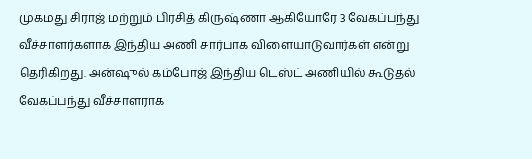முகமது சிராஜ் மற்றும் பிரசித் கிருஷ்ணா ஆகியோரே 3 வேகப்பந்து வீச்சாளர்களாக இந்திய அணி சார்பாக விளையாடுவார்கள் என்று தெரிகிறது. அன்ஷுல் கம்போஜ் இந்திய டெஸ்ட் அணியில் கூடுதல் வேகப்பந்து வீச்சாளராக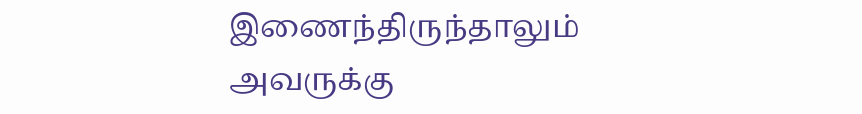இணைந்திருந்தாலும் அவருக்கு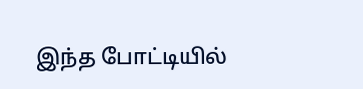இந்த போட்டியில்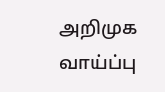அறிமுக வாய்ப்பு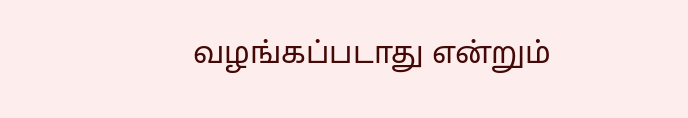வழங்கப்படாது என்றும்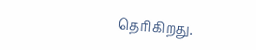தெரிகிறது.